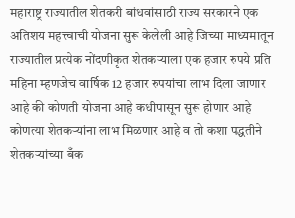महाराष्ट्र राज्यातील शेतकरी बांधवांसाठी राज्य सरकारने एक अतिशय महत्त्वाची योजना सुरू केलेली आहे जिच्या माध्यमातून राज्यातील प्रत्येक नोंदणीकृत शेतकऱ्याला एक हजार रुपये प्रति महिना म्हणजेच वार्षिक 12 हजार रुपयांचा लाभ दिला जाणार आहे की कोणती योजना आहे कधीपासून सुरू होणार आहे कोणत्या शेतकऱ्यांना लाभ मिळणार आहे व तो कशा पद्धतीने शेतकऱ्यांच्या बँक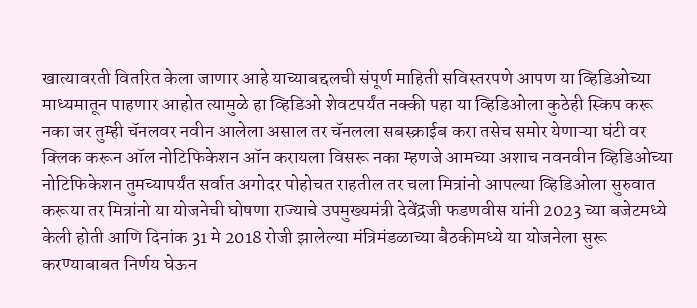खात्यावरती वितरित केला जाणार आहे याच्याबद्दलची संपूर्ण माहिती सविस्तरपणे आपण या व्हिडिओच्या माध्यमातून पाहणार आहोत त्यामुळे हा व्हिडिओ शेवटपर्यंत नक्की पहा या व्हिडिओला कुठेही स्किप करू नका जर तुम्ही चॅनलवर नवीन आलेला असाल तर चॅनलला सबस्क्राईब करा तसेच समोर येणाऱ्या घंटी वर क्लिक करून ऑल नोटिफिकेशन ऑन करायला विसरू नका म्हणजे आमच्या अशाच नवनवीन व्हिडिओच्या नोटिफिकेशन तुमच्यापर्यंत सर्वात अगोदर पोहोचत राहतील तर चला मित्रांनो आपल्या व्हिडिओला सुरुवात करूया तर मित्रांनो या योजनेची घोषणा राज्याचे उपमुख्यमंत्री देवेंद्रजी फडणवीस यांनी 2023 च्या बजेटमध्ये केली होती आणि दिनांक 31 मे 2018 रोजी झालेल्या मंत्रिमंडळाच्या बैठकीमध्ये या योजनेला सुरू करण्याबाबत निर्णय घेऊन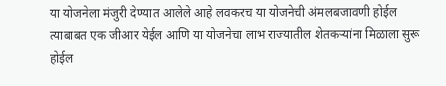या योजनेला मंजुरी देण्यात आलेले आहे लवकरच या योजनेची अंमलबजावणी होईल त्याबाबत एक जीआर येईल आणि या योजनेचा लाभ राज्यातील शेतकऱ्यांना मिळाला सुरू होईल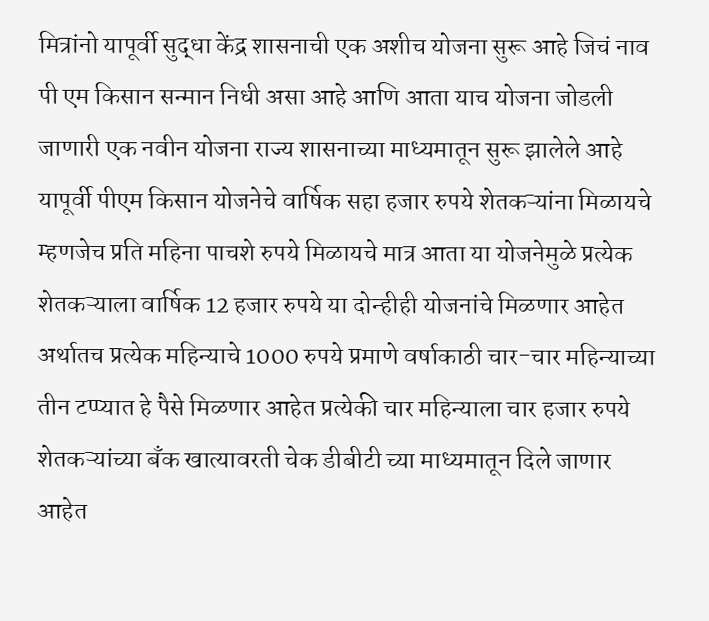मित्रांनो यापूर्वी सुद्धा केंद्र शासनाची एक अशीच योजना सुरू आहे जिचं नाव पी एम किसान सन्मान निधी असा आहे आणि आता याच योजना जोडली जाणारी एक नवीन योजना राज्य शासनाच्या माध्यमातून सुरू झालेले आहे यापूर्वी पीएम किसान योजनेचे वार्षिक सहा हजार रुपये शेतकऱ्यांना मिळायचे म्हणजेच प्रति महिना पाचशे रुपये मिळायचे मात्र आता या योजनेमुळे प्रत्येक शेतकऱ्याला वार्षिक 12 हजार रुपये या दोन्हीही योजनांचे मिळणार आहेत अर्थातच प्रत्येक महिन्याचे 1000 रुपये प्रमाणे वर्षाकाठी चार-चार महिन्याच्या तीन टप्प्यात हे पैसे मिळणार आहेत प्रत्येकी चार महिन्याला चार हजार रुपये शेतकऱ्यांच्या बँक खात्यावरती चेक डीबीटी च्या माध्यमातून दिले जाणार आहेत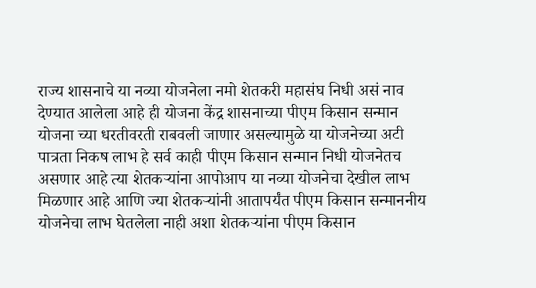राज्य शासनाचे या नव्या योजनेला नमो शेतकरी महासंघ निधी असं नाव देण्यात आलेला आहे ही योजना केंद्र शासनाच्या पीएम किसान सन्मान योजना च्या धरतीवरती राबवली जाणार असल्यामुळे या योजनेच्या अटी पात्रता निकष लाभ हे सर्व काही पीएम किसान सन्मान निधी योजनेतच असणार आहे त्या शेतकऱ्यांना आपोआप या नव्या योजनेचा देखील लाभ मिळणार आहे आणि ज्या शेतकऱ्यांनी आतापर्यंत पीएम किसान सन्माननीय योजनेचा लाभ घेतलेला नाही अशा शेतकऱ्यांना पीएम किसान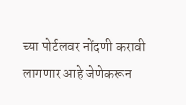च्या पोर्टलवर नोंदणी करावी लागणार आहे जेणेकरून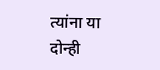त्यांना या दोन्ही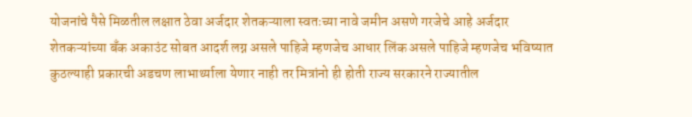योजनांचे पैसे मिळतील लक्षात ठेवा अर्जदार शेतकऱ्याला स्वतःच्या नावे जमीन असणे गरजेचे आहे अर्जदार शेतकऱ्यांच्या बँक अकाउंट सोबत आदर्श लग्न असले पाहिजे म्हणजेच आधार लिंक असले पाहिजे म्हणजेच भविष्यात कुठल्याही प्रकारची अडचण लाभार्थ्याला येणार नाही तर मित्रांनो ही होती राज्य सरकारने राज्यातील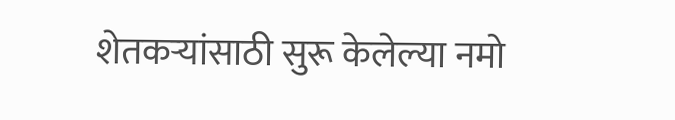शेतकऱ्यांसाठी सुरू केलेल्या नमो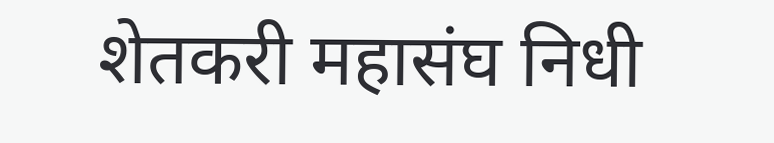शेतकरी महासंघ निधी